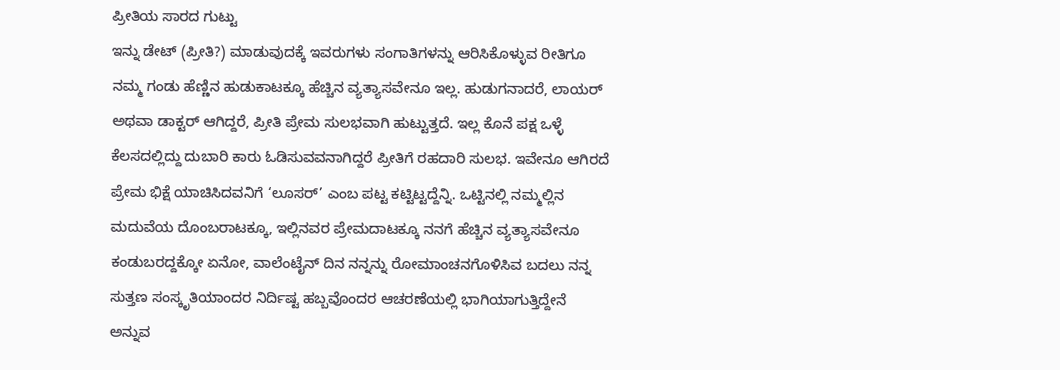ಪ್ರೀತಿಯ ಸಾರದ ಗುಟ್ಟು
ಇನ್ನು ಡೇಟ್ (ಪ್ರೀತಿ?) ಮಾಡುವುದಕ್ಕೆ ಇವರುಗಳು ಸಂಗಾತಿಗಳನ್ನು ಆರಿಸಿಕೊಳ್ಳುವ ರೀತಿಗೂ ನಮ್ಮ ಗಂಡು ಹೆಣ್ಣಿನ ಹುಡುಕಾಟಕ್ಕೂ ಹೆಚ್ಚಿನ ವ್ಯತ್ಯಾಸವೇನೂ ಇಲ್ಲ. ಹುಡುಗನಾದರೆ, ಲಾಯರ್ ಅಥವಾ ಡಾಕ್ಟರ್ ಆಗಿದ್ದರೆ, ಪ್ರೀತಿ ಪ್ರೇಮ ಸುಲಭವಾಗಿ ಹುಟ್ಟುತ್ತದೆ. ಇಲ್ಲ ಕೊನೆ ಪಕ್ಷ ಒಳ್ಳೆ ಕೆಲಸದಲ್ಲಿದ್ದು ದುಬಾರಿ ಕಾರು ಓಡಿಸುವವನಾಗಿದ್ದರೆ ಪ್ರೀತಿಗೆ ರಹದಾರಿ ಸುಲಭ. ಇವೇನೂ ಆಗಿರದೆ ಪ್ರೇಮ ಭಿಕ್ಷೆ ಯಾಚಿಸಿದವನಿಗೆ ‘ಲೂಸರ್’ ಎಂಬ ಪಟ್ಟ ಕಟ್ಟಿಟ್ಟದ್ದೆನ್ನಿ. ಒಟ್ಟಿನಲ್ಲಿ ನಮ್ಮಲ್ಲಿನ ಮದುವೆಯ ದೊಂಬರಾಟಕ್ಕೂ, ಇಲ್ಲಿನವರ ಪ್ರೇಮದಾಟಕ್ಕೂ ನನಗೆ ಹೆಚ್ಚಿನ ವ್ಯತ್ಯಾಸವೇನೂ ಕಂಡುಬರದ್ದಕ್ಕೋ ಏನೋ, ವಾಲೆಂಟೈನ್ ದಿನ ನನ್ನನ್ನು ರೋಮಾಂಚನಗೊಳಿಸಿವ ಬದಲು ನನ್ನ ಸುತ್ತಣ ಸಂಸ್ಕೃತಿಯಾಂದರ ನಿರ್ದಿಷ್ಟ ಹಬ್ಬವೊಂದರ ಆಚರಣೆಯಲ್ಲಿ ಭಾಗಿಯಾಗುತ್ತಿದ್ದೇನೆ ಅನ್ನುವ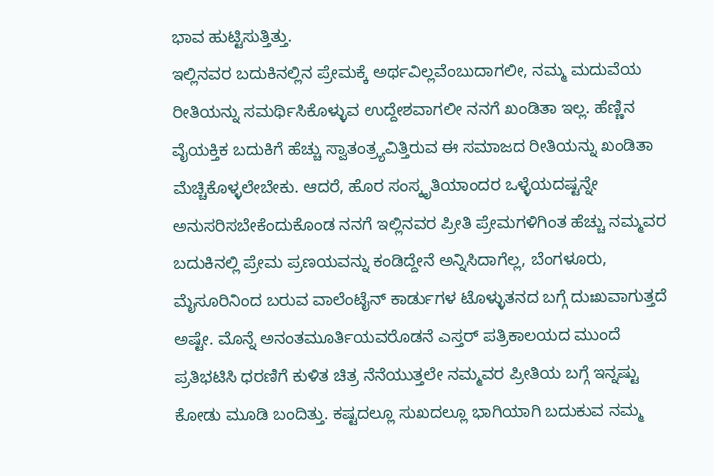ಭಾವ ಹುಟ್ಟಿಸುತ್ತಿತ್ತು.
ಇಲ್ಲಿನವರ ಬದುಕಿನಲ್ಲಿನ ಪ್ರೇಮಕ್ಕೆ ಅರ್ಥವಿಲ್ಲವೆಂಬುದಾಗಲೀ, ನಮ್ಮ ಮದುವೆಯ ರೀತಿಯನ್ನು ಸಮರ್ಥಿಸಿಕೊಳ್ಳುವ ಉದ್ದೇಶವಾಗಲೀ ನನಗೆ ಖಂಡಿತಾ ಇಲ್ಲ. ಹೆಣ್ಣಿನ ವೈಯಕ್ತಿಕ ಬದುಕಿಗೆ ಹೆಚ್ಚು ಸ್ವಾತಂತ್ರ್ಯವಿತ್ತಿರುವ ಈ ಸಮಾಜದ ರೀತಿಯನ್ನು ಖಂಡಿತಾ ಮೆಚ್ಚಿಕೊಳ್ಳಲೇಬೇಕು. ಆದರೆ, ಹೊರ ಸಂಸ್ಕೃತಿಯಾಂದರ ಒಳ್ಳೆಯದಷ್ಟನ್ನೇ ಅನುಸರಿಸಬೇಕೆಂದುಕೊಂಡ ನನಗೆ ಇಲ್ಲಿನವರ ಪ್ರೀತಿ ಪ್ರೇಮಗಳಿಗಿಂತ ಹೆಚ್ಚು ನಮ್ಮವರ ಬದುಕಿನಲ್ಲಿ ಪ್ರೇಮ ಪ್ರಣಯವನ್ನು ಕಂಡಿದ್ದೇನೆ ಅನ್ನಿಸಿದಾಗೆಲ್ಲ, ಬೆಂಗಳೂರು, ಮೈಸೂರಿನಿಂದ ಬರುವ ವಾಲೆಂಟೈನ್ ಕಾರ್ಡುಗಳ ಟೊಳ್ಳುತನದ ಬಗ್ಗೆ ದುಃಖವಾಗುತ್ತದೆ ಅಷ್ಟೇ. ಮೊನ್ನೆ ಅನಂತಮೂರ್ತಿಯವರೊಡನೆ ಎಸ್ತರ್ ಪತ್ರಿಕಾಲಯದ ಮುಂದೆ ಪ್ರತಿಭಟಿಸಿ ಧರಣಿಗೆ ಕುಳಿತ ಚಿತ್ರ ನೆನೆಯುತ್ತಲೇ ನಮ್ಮವರ ಪ್ರೀತಿಯ ಬಗ್ಗೆ ಇನ್ನಷ್ಟು ಕೋಡು ಮೂಡಿ ಬಂದಿತ್ತು. ಕಷ್ಟದಲ್ಲೂ ಸುಖದಲ್ಲೂ ಭಾಗಿಯಾಗಿ ಬದುಕುವ ನಮ್ಮ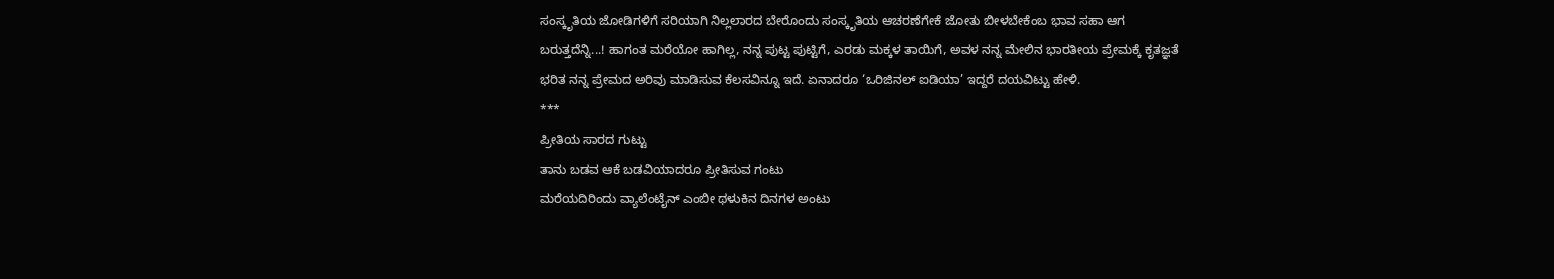ಸಂಸ್ಕೃತಿಯ ಜೋಡಿಗಳಿಗೆ ಸರಿಯಾಗಿ ನಿಲ್ಲಲಾರದ ಬೇರೊಂದು ಸಂಸ್ಕೃತಿಯ ಆಚರಣೆಗೇಕೆ ಜೋತು ಬೀಳಬೇಕೆಂಬ ಭಾವ ಸಹಾ ಆಗ ಬರುತ್ತದೆನ್ನಿ...! ಹಾಗಂತ ಮರೆಯೋ ಹಾಗಿಲ್ಲ, ನನ್ನ ಪುಟ್ಟ ಪುಟ್ಟಿಗೆ, ಎರಡು ಮಕ್ಕಳ ತಾಯಿಗೆ, ಅವಳ ನನ್ನ ಮೇಲಿನ ಭಾರತೀಯ ಪ್ರೇಮಕ್ಕೆ ಕೃತಜ್ಞತೆ ಭರಿತ ನನ್ನ ಪ್ರೇಮದ ಅರಿವು ಮಾಡಿಸುವ ಕೆಲಸವಿನ್ನೂ ಇದೆ. ಏನಾದರೂ ‘ಒರಿಜಿನಲ್ ಐಡಿಯಾ’ ಇದ್ದರೆ ದಯವಿಟ್ಟು ಹೇಳಿ.
***
ಪ್ರೀತಿಯ ಸಾರದ ಗುಟ್ಟು
ತಾನು ಬಡವ ಆಕೆ ಬಡವಿಯಾದರೂ ಪ್ರೀತಿಸುವ ಗಂಟು
ಮರೆಯದಿರಿಂದು ವ್ಯಾಲೆಂಟೈನ್ ಎಂಬೀ ಥಳುಕಿನ ದಿನಗಳ ಅಂಟು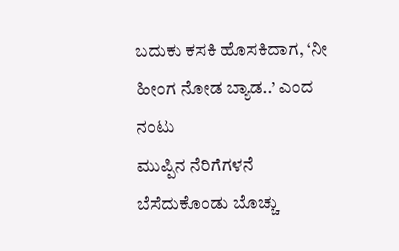ಬದುಕು ಕಸಕಿ ಹೊಸಕಿದಾಗ, ‘ನೀ ಹೀಂಗ ನೋಡ ಬ್ಯಾಡ..’ ಎಂದ ನಂಟು
ಮುಪ್ಪಿನ ನೆರಿಗೆಗಳನೆ ಬೆಸೆದುಕೊಂಡು ಬೊಚ್ಚು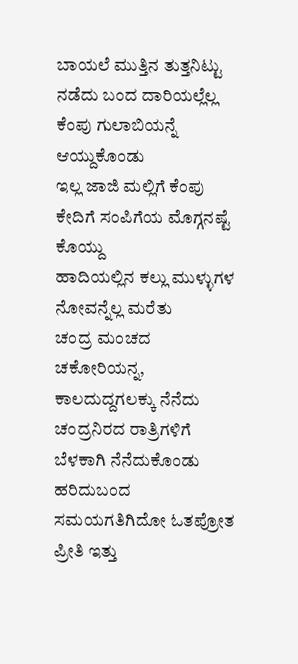ಬಾಯಲೆ ಮುತ್ತಿನ ತುತ್ತನಿಟ್ಟು
ನಡೆದು ಬಂದ ದಾರಿಯಲ್ಲೆಲ್ಲ ಕೆಂಪು ಗುಲಾಬಿಯನ್ನೆ ಆಯ್ದುಕೊಂಡು
ಇಲ್ಲ ಜಾಜಿ ಮಲ್ಲಿಗೆ ಕೆಂಪು ಕೇದಿಗೆ ಸಂಪಿಗೆಯ ಮೊಗ್ಗನಷ್ಟೆ ಕೊಯ್ದು
ಹಾದಿಯಲ್ಲಿನ ಕಲ್ಲು ಮುಳ್ಳುಗಳ ನೋವನ್ನೆಲ್ಲ ಮರೆತು
ಚಂದ್ರ ಮಂಚದ ಚಕೋರಿಯನ್ನ, ಕಾಲದುದ್ದಗಲಕ್ಕು ನೆನೆದು
ಚಂದ್ರನಿರದ ರಾತ್ರಿಗಳಿಗೆ ಬೆಳಕಾಗಿ ನೆನೆದುಕೊಂಡು
ಹರಿದುಬಂದ ಸಮಯಗತಿಗಿದೋ ಓತಪ್ರೋತ ಪ್ರೀತಿ ಇತ್ತು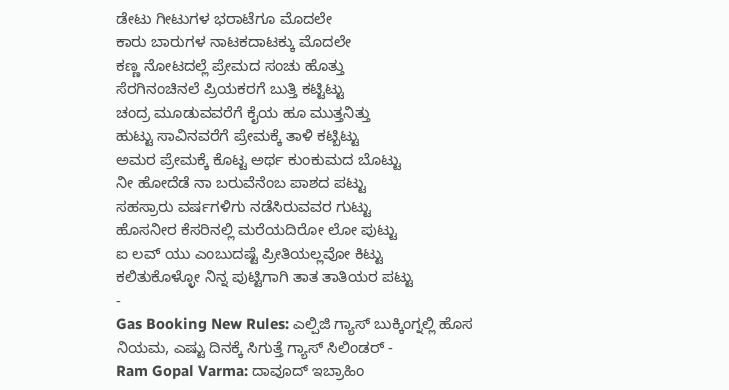ಡೇಟು ಗೀಟುಗಳ ಭರಾಟೆಗೂ ಮೊದಲೇ
ಕಾರು ಬಾರುಗಳ ನಾಟಕದಾಟಕ್ಕು ಮೊದಲೇ
ಕಣ್ಣ ನೋಟದಲ್ಲೆ ಪ್ರೇಮದ ಸಂಚು ಹೊತ್ತು
ಸೆರಗಿನಂಚಿನಲೆ ಪ್ರಿಯಕರಗೆ ಬುತ್ತಿ ಕಟ್ಟಿಟ್ಟು
ಚಂದ್ರ ಮೂಡುವವರೆಗೆ ಕೈಯ ಹೂ ಮುತ್ತನಿತ್ತು
ಹುಟ್ಟು ಸಾವಿನವರೆಗೆ ಪ್ರೇಮಕ್ಕೆ ತಾಳಿ ಕಟ್ಬಿಟ್ಟು
ಅಮರ ಪ್ರೇಮಕ್ಕೆ ಕೊಟ್ಟ ಅರ್ಥ ಕುಂಕುಮದ ಬೊಟ್ಟು
ನೀ ಹೋದೆಡೆ ನಾ ಬರುವೆನೆಂಬ ಪಾಶದ ಪಟ್ಟು
ಸಹಸ್ರಾರು ವರ್ಷಗಳಿಗು ನಡೆಸಿರುವವರ ಗುಟ್ಟು
ಹೊಸನೀರ ಕೆಸರಿನಲ್ಲಿ ಮರೆಯದಿರೋ ಲೋ ಪುಟ್ಟು
ಐ ಲವ್ ಯು ಎಂಬುದಷ್ಟೆ ಪ್ರೀತಿಯಲ್ಲವೋ ಕಿಟ್ಟು
ಕಲಿತುಕೊಳ್ಳೋ ನಿನ್ನ ಪುಟ್ಟಿಗಾಗಿ ತಾತ ತಾತಿಯರ ಪಟ್ಟು
-
Gas Booking New Rules: ಎಲ್ಪಿಜಿ ಗ್ಯಾಸ್ ಬುಕ್ಕಿಂಗ್ನಲ್ಲಿ ಹೊಸ ನಿಯಮ, ಎಷ್ಟು ದಿನಕ್ಕೆ ಸಿಗುತ್ತೆ ಗ್ಯಾಸ್ ಸಿಲಿಂಡರ್ -
Ram Gopal Varma: ದಾವೂದ್ ಇಬ್ರಾಹಿಂ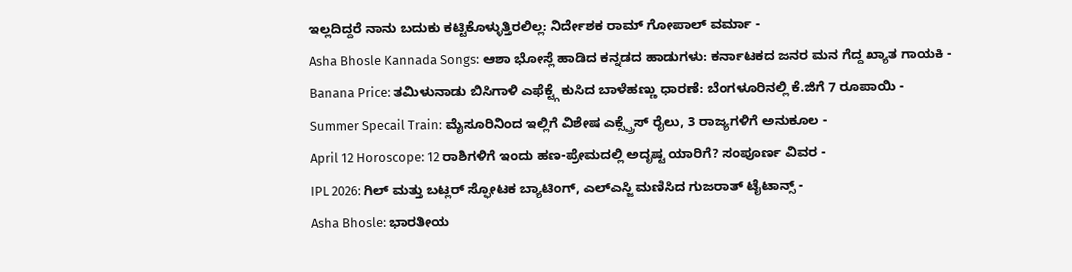ಇಲ್ಲದಿದ್ದರೆ ನಾನು ಬದುಕು ಕಟ್ಟಿಕೊಳ್ಳುತ್ತಿರಲಿಲ್ಲ: ನಿರ್ದೇಶಕ ರಾಮ್ ಗೋಪಾಲ್ ವರ್ಮಾ -
Asha Bhosle Kannada Songs: ಆಶಾ ಭೋಸ್ಲೆ ಹಾಡಿದ ಕನ್ನಡದ ಹಾಡುಗಳು: ಕರ್ನಾಟಕದ ಜನರ ಮನ ಗೆದ್ದ ಖ್ಯಾತ ಗಾಯಕಿ -
Banana Price: ತಮಿಳುನಾಡು ಬಿಸಿಗಾಳಿ ಎಫೆಕ್ಟ್ಗೆ ಕುಸಿದ ಬಾಳೆಹಣ್ಣು ಧಾರಣೆ: ಬೆಂಗಳೂರಿನಲ್ಲಿ ಕೆ.ಜಿಗೆ 7 ರೂಪಾಯಿ -
Summer Specail Train: ಮೈಸೂರಿನಿಂದ ಇಲ್ಲಿಗೆ ವಿಶೇಷ ಎಕ್ಸ್ಪ್ರೆಸ್ ರೈಲು, 3 ರಾಜ್ಯಗಳಿಗೆ ಅನುಕೂಲ -
April 12 Horoscope: 12 ರಾಶಿಗಳಿಗೆ ಇಂದು ಹಣ-ಪ್ರೇಮದಲ್ಲಿ ಅದೃಷ್ಟ ಯಾರಿಗೆ? ಸಂಪೂರ್ಣ ವಿವರ -
IPL 2026: ಗಿಲ್ ಮತ್ತು ಬಟ್ಲರ್ ಸ್ಫೋಟಕ ಬ್ಯಾಟಿಂಗ್, ಎಲ್ಎಸ್ಜಿ ಮಣಿಸಿದ ಗುಜರಾತ್ ಟೈಟಾನ್ಸ್ -
Asha Bhosle: ಭಾರತೀಯ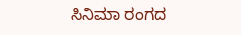ಸಿನಿಮಾ ರಂಗದ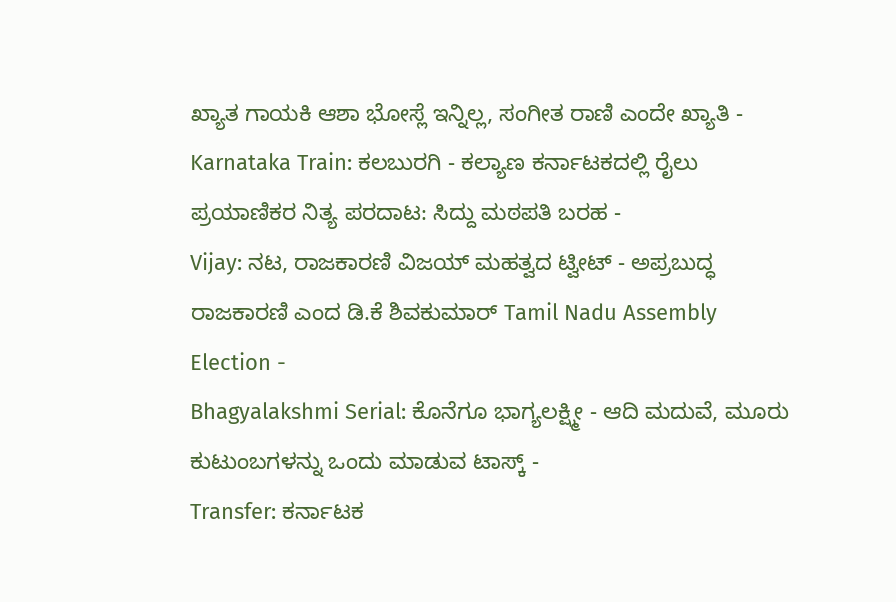ಖ್ಯಾತ ಗಾಯಕಿ ಆಶಾ ಭೋಸ್ಲೆ ಇನ್ನಿಲ್ಲ, ಸಂಗೀತ ರಾಣಿ ಎಂದೇ ಖ್ಯಾತಿ -
Karnataka Train: ಕಲಬುರಗಿ - ಕಲ್ಯಾಣ ಕರ್ನಾಟಕದಲ್ಲಿ ರೈಲು ಪ್ರಯಾಣಿಕರ ನಿತ್ಯ ಪರದಾಟ: ಸಿದ್ದು ಮಠಪತಿ ಬರಹ -
Vijay: ನಟ, ರಾಜಕಾರಣಿ ವಿಜಯ್ ಮಹತ್ವದ ಟ್ವೀಟ್ - ಅಪ್ರಬುದ್ಧ ರಾಜಕಾರಣಿ ಎಂದ ಡಿ.ಕೆ ಶಿವಕುಮಾರ್ Tamil Nadu Assembly Election -
Bhagyalakshmi Serial: ಕೊನೆಗೂ ಭಾಗ್ಯಲಕ್ಷ್ಮೀ - ಆದಿ ಮದುವೆ, ಮೂರು ಕುಟುಂಬಗಳನ್ನು ಒಂದು ಮಾಡುವ ಟಾಸ್ಕ್ -
Transfer: ಕರ್ನಾಟಕ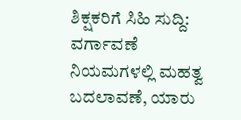ಶಿಕ್ಷಕರಿಗೆ ಸಿಹಿ ಸುದ್ದಿ: ವರ್ಗಾವಣೆ ನಿಯಮಗಳಲ್ಲಿ ಮಹತ್ವ ಬದಲಾವಣೆ, ಯಾರು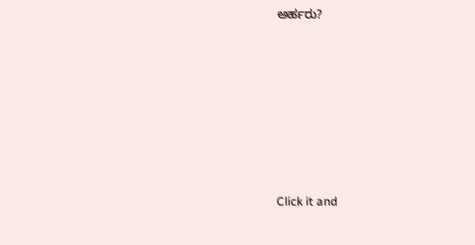ಅರ್ಹರು?












Click it and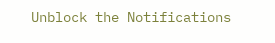Unblock the Notifications